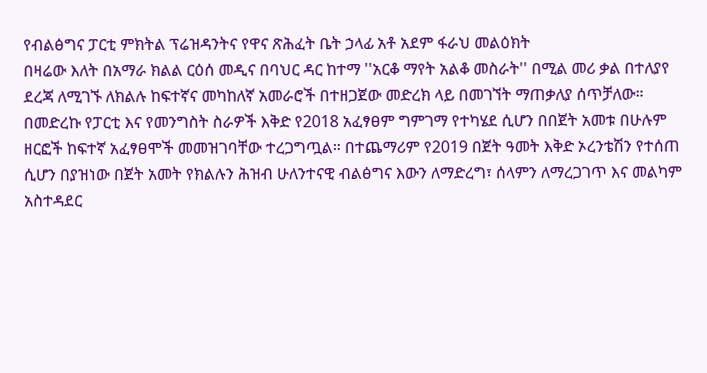የብልፅግና ፓርቲ ምክትል ፕሬዝዳንትና የዋና ጽሕፈት ቤት ኃላፊ አቶ አደም ፋራህ መልዕክት
በዛሬው እለት በአማራ ክልል ርዕሰ መዲና በባህር ዳር ከተማ ''አርቆ ማየት አልቆ መስራት'' በሚል መሪ ቃል በተለያየ ደረጃ ለሚገኙ ለክልሉ ከፍተኛና መካከለኛ አመራሮች በተዘጋጀው መድረክ ላይ በመገኘት ማጠቃለያ ሰጥቻለው።
በመድረኩ የፓርቲ እና የመንግስት ስራዎች እቅድ የ2018 አፈፃፀም ግምገማ የተካሄደ ሲሆን በበጀት አመቱ በሁሉም ዘርፎች ከፍተኛ አፈፃፀሞች መመዝገባቸው ተረጋግጧል። በተጨማሪም የ2019 በጀት ዓመት እቅድ ኦረንቴሽን የተሰጠ ሲሆን በያዝነው በጀት አመት የክልሉን ሕዝብ ሁለንተናዊ ብልፅግና እውን ለማድረግ፣ ሰላምን ለማረጋገጥ እና መልካም አስተዳደር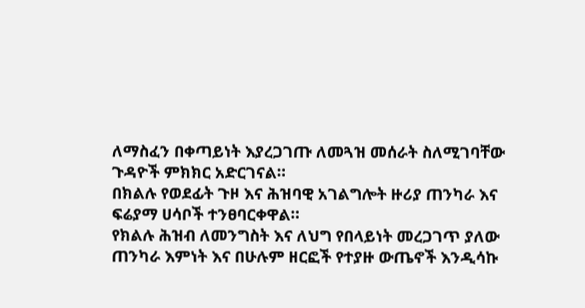ለማስፈን በቀጣይነት እያረጋገጡ ለመጓዝ መሰራት ስለሚገባቸው ጉዳዮች ምክክር አድርገናል።
በክልሉ የወደፊት ጉዞ እና ሕዝባዊ አገልግሎት ዙሪያ ጠንካራ እና ፍሬያማ ሀሳቦች ተንፀባርቀዋል።
የክልሉ ሕዝብ ለመንግስት እና ለህግ የበላይነት መረጋገጥ ያለው ጠንካራ እምነት እና በሁሉም ዘርፎች የተያዙ ውጤኖች እንዲሳኩ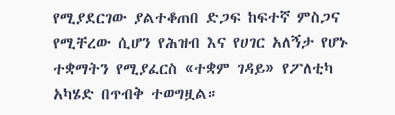የሚያደርገው ያልተቆጠበ ድጋፍ ከፍተኛ ምስጋና የሚቸረው ሲሆን የሕዝብ እና የሀገር አለኝታ የሆኑ ተቋማትን የሚያፈርስ «ተቋም ገዳይ» የፖለቲካ አካሄድ በጥብቅ ተወግዟል።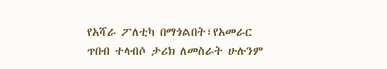የአሻራ ፖለቲካ በማጎልበት፣የአመራር ጥበብ ተላብሶ ታሪክ ለመስራት ሁሉንም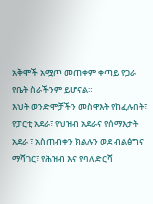አቅሞች አሟጦ መጠቀም ቀጣይ የጋራ የቤት ስራችንም ይሆናል።
እህት ወንድሞቻችን መስዋእት የከፈሉበት፣ የፓርቲ አደራ፣ የህዝብ አደራና የሰማእታት አደራ ፣ አስጠብቀን ክልሉን ወደ ብልፅግና ማሻገር፣ የሕዝብ እና የባለድርሻ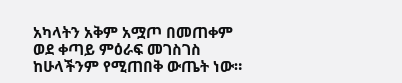አካላትን አቅም አሟጦ በመጠቀም ወደ ቀጣይ ምዕራፍ መገስገስ ከሁላችንም የሚጠበቅ ውጤት ነው።